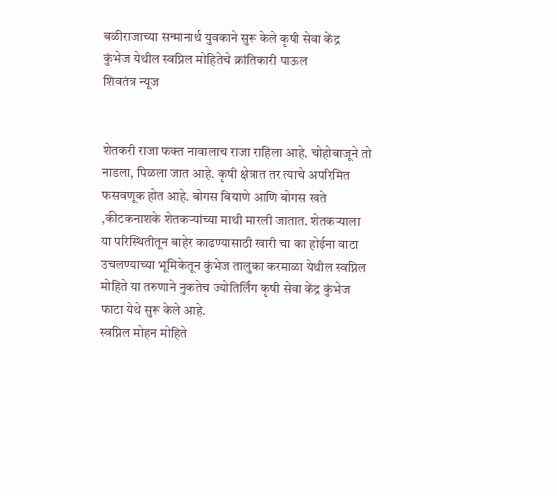बळीराजाच्या सन्मानार्थ युवकाने सुरू केले कृषी सेवा केंद्र
कुंभेज येथील स्वप्निल मोहितेचे क्रांतिकारी पाऊल
शिवतंत्र न्यूज


शेतकरी राजा फक्त नावालाच राजा राहिला आहे. चोहोबाजूने तो नाडला, पिळला जात आहे. कृषी क्षेत्रात तर त्याचे अपरिमित फसवणूक होत आहे. बोगस बियाणे आणि बोगस खते ,कीटकनाशके शेतकऱ्यांच्या माथी मारली जातात. शेतकऱ्याला या परिस्थितीतून बाहेर काढण्यासाठी खारी चा का होईना वाटा उचलण्याच्या भूमिकेतून कुंभेज तालुका करमाळा येथील स्वप्निल मोहिते या तरुणाने नुकतेच ज्योतिर्लिंग कृषी सेवा केंद्र कुंभेज फाटा येथे सुरू केले आहे.
स्वप्निल मोहन मोहिते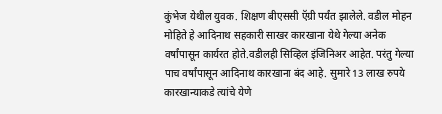कुंभेज येथील युवक. शिक्षण बीएससी ऍग्री पर्यंत झालेले. वडील मोहन मोहिते हे आदिनाथ सहकारी साखर कारखाना येथे गेल्या अनेक वर्षांपासून कार्यरत होते.वडीलही सिव्हिल इंजिनिअर आहेत. परंतु गेल्या पाच वर्षांपासून आदिनाथ कारखाना बंद आहे. सुमारे 13 लाख रुपये कारखान्याकडे त्यांचे येणे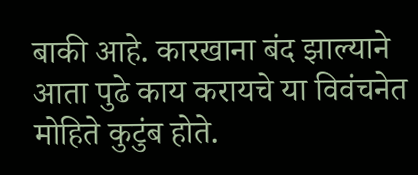बाकी आहे. कारखाना बंद झाल्याने आता पुढे काय करायचे या विवंचनेत मोहिते कुटुंब होते.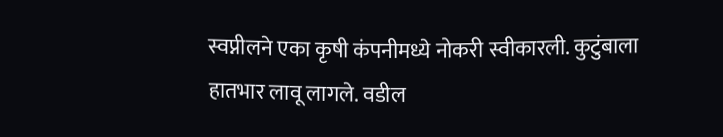स्वप्नीलने एका कृषी कंपनीमध्ये नोकरी स्वीकारली. कुटुंबाला हातभार लावू लागले. वडील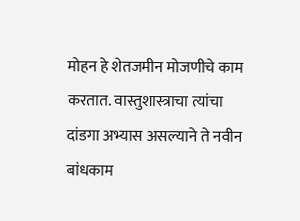मोहन हे शेतजमीन मोजणीचे काम करतात. वास्तुशास्त्राचा त्यांचा दांडगा अभ्यास असल्याने ते नवीन बांधकाम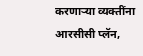करणाऱ्या व्यक्तींना आरसीसी प्लॅन,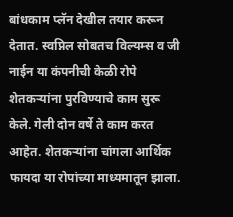बांधकाम प्लॅन देखील तयार करून देतात. स्वप्निल सोबतच विल्यम्स व जी नाईन या कंपनीची केळी रोपे शेतकऱ्यांना पुरविण्याचे काम सुरू केले. गेली दोन वर्षे ते काम करत आहेत. शेतकऱ्यांना चांगला आर्थिक फायदा या रोपांच्या माध्यमातून झाला.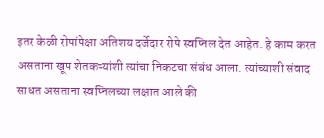इतर केळी रोपांपेक्षा अतिशय दर्जेदार रोपे स्वप्निल देत आहेत. हे काम करत असताना खूप शेतकऱ्यांशी त्यांचा निकटचा संबंध आला. त्यांच्याशी संवाद साधत असताना स्वप्निलच्या लक्षात आले की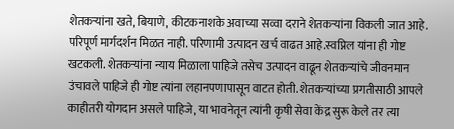शेतकऱ्यांना खते, बियाणे, कीटकनाशके अवाच्या सव्वा दराने शेतकऱ्यांना विकली जात आहे. परिपूर्ण मार्गदर्शन मिळत नाही. परिणामी उत्पादन खर्च वाढत आहे.स्वप्निल यांना ही गोष्ट खटकली. शेतकऱ्यांना न्याय मिळाला पाहिजे तसेच उत्पादन वाढून शेतकऱ्यांचे जीवनमान उंचावले पाहिजे ही गोष्ट त्यांना लहानपणापासून वाटत होती. शेतकऱ्यांच्या प्रगतीसाठी आपले काहीतरी योगदान असले पाहिजे, या भावनेतून त्यांनी कृषी सेवा केंद्र सुरू केले तर त्या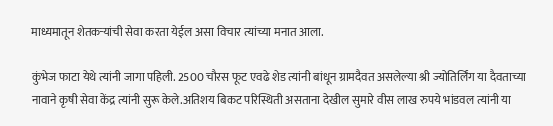माध्यमातून शेतकऱ्यांची सेवा करता येईल असा विचार त्यांच्या मनात आला.

कुंभेज फाटा येथे त्यांनी जागा पहिली. 2500 चौरस फूट एवढे शेड त्यांनी बांधून ग्रामदैवत असलेल्या श्री ज्योतिर्लिंग या दैवताच्या नावाने कृषी सेवा केंद्र त्यांनी सुरू केले.अतिशय बिकट परिस्थिती असताना देखील सुमारे वीस लाख रुपये भांडवल त्यांनी या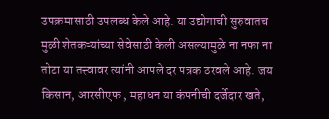उपक्रमासाठी उपलब्ध केले आहे. या उद्योगाची सुरुवातच मुळी शेतकऱ्यांच्या सेवेसाठी केली असल्यामुळे ना नफा ना तोटा या तत्त्वावर त्यांनी आपले दर पत्रक ठरवले आहे. जय किसान, आरसीएफ , महाधन या कंपनीची दर्जेदार खते,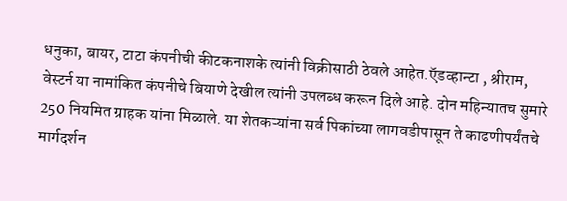धनुका, बायर, टाटा कंपनीची कीटकनाशके त्यांनी विक्रीसाठी ठेवले आहेत.ऍडव्हान्टा , श्रीराम, वेस्टर्न या नामांकित कंपनीचे बियाणे देखील त्यांनी उपलब्ध करून दिले आहे. दोन महिन्यातच सुमारे 250 नियमित ग्राहक यांना मिळाले. या शेतकऱ्यांना सर्व पिकांच्या लागवडीपासून ते काढणीपर्यंतचे मार्गदर्शन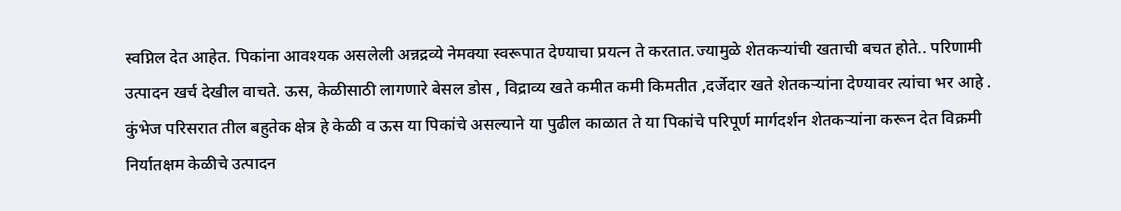स्वप्निल देत आहेत. पिकांना आवश्यक असलेली अन्नद्रव्ये नेमक्या स्वरूपात देण्याचा प्रयत्न ते करतात.ज्यामुळे शेतकऱ्यांची खताची बचत होते.. परिणामी उत्पादन खर्च देखील वाचते. ऊस, केळीसाठी लागणारे बेसल डोस , विद्राव्य खते कमीत कमी किमतीत ,दर्जेदार खते शेतकऱ्यांना देण्यावर त्यांचा भर आहे . कुंभेज परिसरात तील बहुतेक क्षेत्र हे केळी व ऊस या पिकांचे असल्याने या पुढील काळात ते या पिकांचे परिपूर्ण मार्गदर्शन शेतकऱ्यांना करून देत विक्रमी निर्यातक्षम केळीचे उत्पादन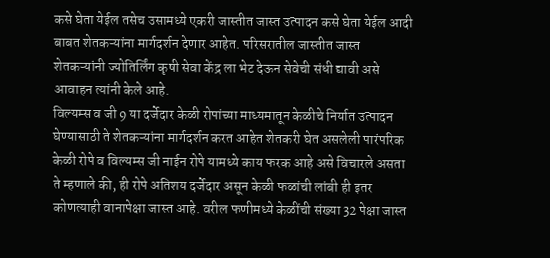कसे घेता येईल तसेच उसामध्ये एकरी जास्तीत जास्त उत्पादन कसे घेता येईल आदी बाबत शेतकऱ्यांना मार्गदर्शन देणार आहेत. परिसरातील जास्तीत जास्त शेतकऱ्यांनी ज्योतिर्लिंग कृषी सेवा केंद्र ला भेट देऊन सेवेची संधी द्यावी असे आवाहन त्यांनी केले आहे.
विल्यम्स व जी 9 या दर्जेदार केळी रोपांच्या माध्यमातून केळीचे निर्यात उत्पादन घेण्यासाठी ते शेतकऱ्यांना मार्गदर्शन करत आहेत शेतकरी घेत असलेली पारंपरिक केळी रोपे व विल्यम्स जी नाईन रोपे यामध्ये काय फरक आहे असे विचारले असता ते म्हणाले की, ही रोपे अतिशय दर्जेदार असून केळी फळांची लांबी ही इतर कोणत्याही वानापेक्षा जास्त आहे. वरील फणीमध्ये केळींची संख्या 32 पेक्षा जास्त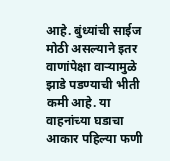आहे. बुंध्यांची साईज मोठी असल्याने इतर वाणांपेक्षा वाऱ्यामुळे झाडे पडण्याची भीती कमी आहे. या वाहनांच्या घडाचा आकार पहिल्या फणी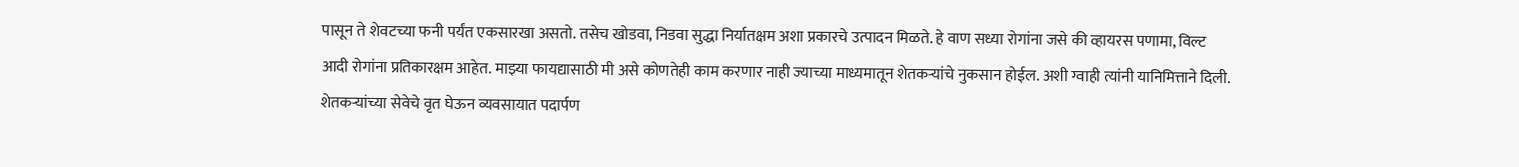पासून ते शेवटच्या फनी पर्यंत एकसारखा असतो. तसेच खोडवा, निडवा सुद्धा निर्यातक्षम अशा प्रकारचे उत्पादन मिळते. हे वाण सध्या रोगांना जसे की व्हायरस पणामा, विल्ट आदी रोगांना प्रतिकारक्षम आहेत. माझ्या फायद्यासाठी मी असे कोणतेही काम करणार नाही ज्याच्या माध्यमातून शेतकऱ्यांचे नुकसान होईल. अशी ग्वाही त्यांनी यानिमित्ताने दिली.
शेतकऱ्यांच्या सेवेचे वृत घेऊन व्यवसायात पदार्पण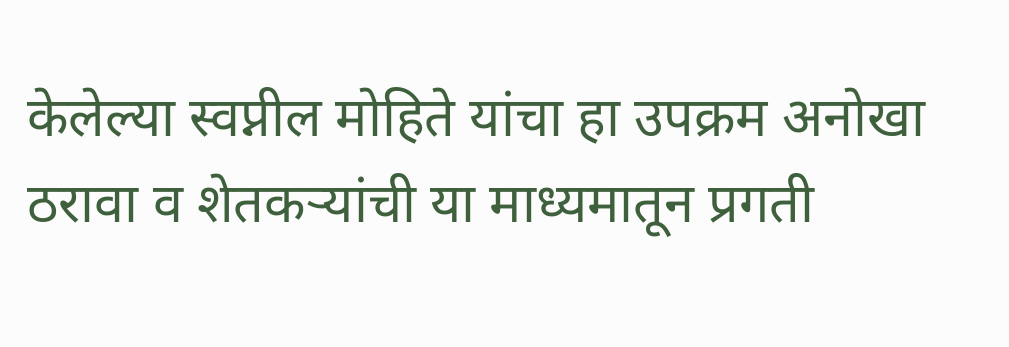केलेल्या स्वप्नील मोहिते यांचा हा उपक्रम अनोखा ठरावा व शेतकऱ्यांची या माध्यमातून प्रगती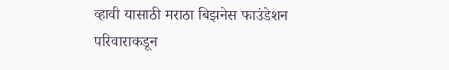व्हावी यासाठी मराठा बिझनेस फाउंडेशन परिवाराकडून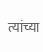त्यांच्या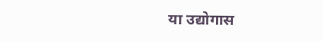या उद्योगास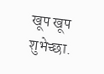खूप खूप शुभेच्छा.